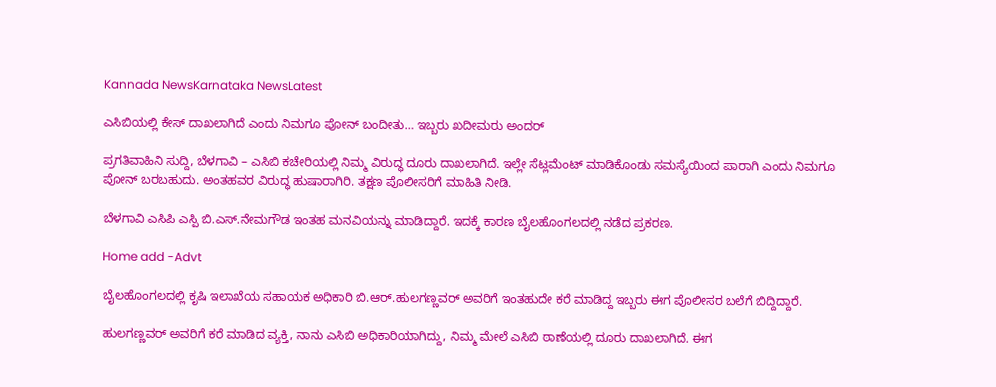Kannada NewsKarnataka NewsLatest

ಎಸಿಬಿಯಲ್ಲಿ ಕೇಸ್ ದಾಖಲಾಗಿದೆ ಎಂದು ನಿಮಗೂ ಪೋನ್ ಬಂದೀತು… ಇಬ್ಬರು ಖದೀಮರು ಅಂದರ್

ಪ್ರಗತಿವಾಹಿನಿ ಸುದ್ದಿ, ಬೆಳಗಾವಿ – ಎಸಿಬಿ ಕಚೇರಿಯಲ್ಲಿ ನಿಮ್ಮ ವಿರುದ್ಧ ದೂರು ದಾಖಲಾಗಿದೆ. ಇಲ್ಲೇ ಸೆಟ್ಲಮೆಂಟ್ ಮಾಡಿಕೊಂಡು ಸಮಸ್ಯೆಯಿಂದ ಪಾರಾಗಿ ಎಂದು ನಿಮಗೂ ಪೋನ್ ಬರಬಹುದು. ಅಂತಹವರ ವಿರುದ್ಧ ಹುಷಾರಾಗಿರಿ. ತಕ್ಷಣ ಪೊಲೀಸರಿಗೆ ಮಾಹಿತಿ ನೀಡಿ.

ಬೆಳಗಾವಿ ಎಸಿಪಿ ಎಸ್ಪಿ ಬಿ.ಎಸ್.ನೇಮಗೌಡ ಇಂತಹ ಮನವಿಯನ್ನು ಮಾಡಿದ್ದಾರೆ. ಇದಕ್ಕೆ ಕಾರಣ ಬೈಲಹೊಂಗಲದಲ್ಲಿ ನಡೆದ ಪ್ರಕರಣ.

Home add -Advt

ಬೈಲಹೊಂಗಲದಲ್ಲಿ ಕೃಷಿ ಇಲಾಖೆಯ ಸಹಾಯಕ ಅಧಿಕಾರಿ ಬಿ.ಆರ್.ಹುಲಗಣ್ಣವರ್ ಅವರಿಗೆ ಇಂತಹುದೇ ಕರೆ ಮಾಡಿದ್ದ ಇಬ್ಬರು ಈಗ ಪೊಲೀಸರ ಬಲೆಗೆ ಬಿದ್ದಿದ್ದಾರೆ.

ಹುಲಗಣ್ಣವರ್ ಅವರಿಗೆ ಕರೆ ಮಾಡಿದ ವ್ಯಕ್ತಿ, ನಾನು ಎಸಿಬಿ ಅಧಿಕಾರಿಯಾಗಿದ್ದು, ನಿಮ್ಮ ಮೇಲೆ ಎಸಿಬಿ ಠಾಣೆಯಲ್ಲಿ ದೂರು ದಾಖಲಾಗಿದೆ. ಈಗ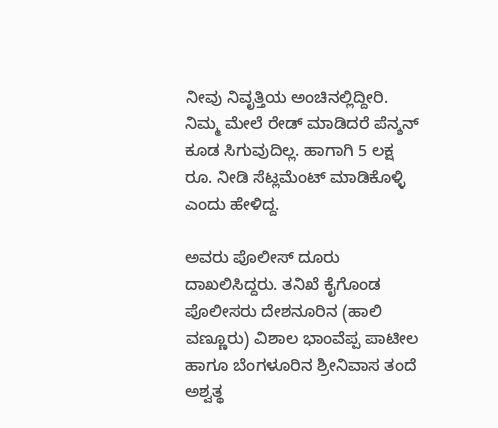ನೀವು ನಿವೃತ್ತಿಯ ಅಂಚಿನಲ್ಲಿದ್ದೀರಿ. ನಿಮ್ಮ ಮೇಲೆ ರೇಡ್ ಮಾಡಿದರೆ ಪೆನ್ಶನ್ ಕೂಡ ಸಿಗುವುದಿಲ್ಲ. ಹಾಗಾಗಿ 5 ಲಕ್ಷ ರೂ. ನೀಡಿ ಸೆಟ್ಲಮೆಂಟ್ ಮಾಡಿಕೊಳ್ಳಿ ಎಂದು ಹೇಳಿದ್ದ.

ಅವರು ಪೊಲೀಸ್ ದೂರು ದಾಖಲಿಸಿದ್ದರು. ತನಿಖೆ ಕೈಗೊಂಡ ಪೊಲೀಸರು ದೇಶನೂರಿನ (ಹಾಲಿ ವಣ್ಣೂರು) ವಿಶಾಲ ಭಾಂವೆಪ್ಪ ಪಾಟೀಲ ಹಾಗೂ ಬೆಂಗಳೂರಿನ ಶ್ರೀನಿವಾಸ ತಂದೆ ಅಶ್ವತ್ಥ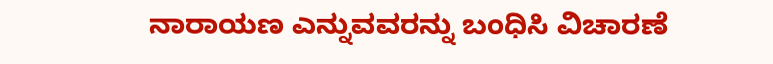ನಾರಾಯಣ ಎನ್ನುವವರನ್ನು ಬಂಧಿಸಿ ವಿಚಾರಣೆ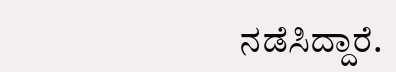ನಡೆಸಿದ್ದಾರೆ.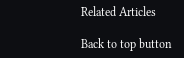Related Articles

Back to top button